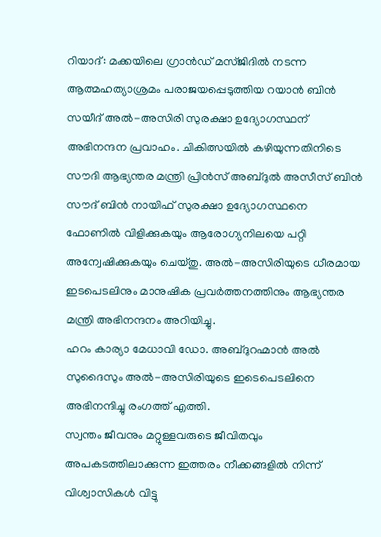റിയാദ്: മക്കയിലെ ഗ്രാൻഡ് മസ്ജിദിൽ നടന്ന ആത്മഹത്യാശ്രമം പരാജയപ്പെടുത്തിയ റയാൻ ബിൻ സയീദ് അൽ-അസിരി സുരക്ഷാ ഉദ്യോഗസ്ഥന് അഭിനന്ദന പ്രവാഹം. ചികിത്സയിൽ കഴിയുന്നതിനിടെ സൗദി ആഭ്യന്തര മന്ത്രി പ്രിൻസ് അബ്ദുൽ അസീസ് ബിൻ സൗദ് ബിൻ നായിഫ് സുരക്ഷാ ഉദ്യോഗസ്ഥനെ ഫോണിൽ വിളിക്കുകയും ആരോഗ്യനിലയെ പറ്റി അന്വേഷിക്കുകയും ചെയ്തു. അൽ-അസിരിയുടെ ധീരമായ ഇടപെടലിനും മാനുഷിക പ്രവർത്തനത്തിനും ആഭ്യന്തര മന്ത്രി അഭിനന്ദനം അറിയിച്ചു.
ഹറം കാര്യാ മേധാവി ഡോ. അബ്ദുറഹ്മാൻ അൽ സുദൈസും അൽ-അസിരിയുടെ ഇടെപെടലിനെ അഭിനന്ദിച്ചു രംഗത്ത് എത്തി.
സ്വന്തം ജീവനും മറ്റുള്ളവരുടെ ജീവിതവും അപകടത്തിലാക്കുന്ന ഇത്തരം നീക്കങ്ങളിൽ നിന്ന് വിശ്വാസികൾ വിട്ടു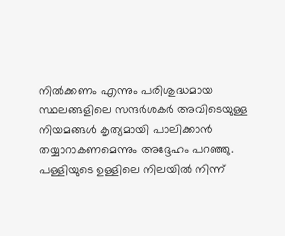നിൽക്കണം എന്നും പരിശുദ്ധമായ സ്ഥലങ്ങളിലെ സന്ദർശകർ അവിടെയുള്ള നിയമങ്ങൾ കൃത്യമായി പാലിക്കാൻ തയ്യാറാകണമെന്നും അദ്ദേഹം പറഞ്ഞു.
പള്ളിയുടെ ഉള്ളിലെ നിലയിൽ നിന്ന്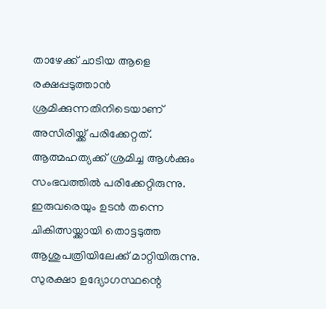താഴേക്ക് ചാടിയ ആളെ രക്ഷപ്പടുത്താൻ ശ്രമിക്കുന്നതിനിടെയാണ് അസിരിയ്ക്ക് പരിക്കേറ്റത്. ആത്മഹത്യക്ക് ശ്രമിച്ച ആൾക്കും സംഭവത്തിൽ പരിക്കേറ്റിരുന്നു. ഇരുവരെയും ഉടൻ തന്നെ ചികിത്സയ്ക്കായി തൊട്ടടുത്ത ആശുപത്രിയിലേക്ക് മാറ്റിയിരുന്നു.
സുരക്ഷാ ഉദ്യോഗസ്ഥന്റെ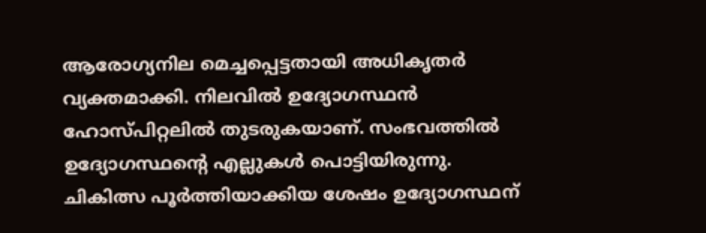ആരോഗ്യനില മെച്ചപ്പെട്ടതായി അധികൃതർ വ്യക്തമാക്കി. നിലവിൽ ഉദ്യോഗസ്ഥൻ ഹോസ്പിറ്റലിൽ തുടരുകയാണ്. സംഭവത്തിൽ ഉദ്യോഗസ്ഥന്റെ എല്ലുകൾ പൊട്ടിയിരുന്നു. ചികിത്സ പൂർത്തിയാക്കിയ ശേഷം ഉദ്യോഗസ്ഥന്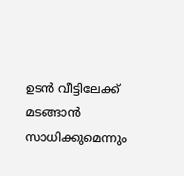ഉടൻ വീട്ടിലേക്ക് മടങ്ങാൻ സാധിക്കുമെന്നും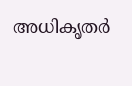അധികൃതർ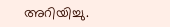അറിയിച്ചു.